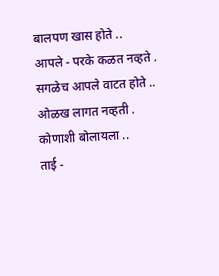बालपण खास होते ..
आपले - परके कळत नव्हते .
सगळेच आपले वाटत होते ..
ओळख लागत नव्हती .
कोणाशी बोलायला ..
ताई -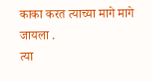काका करत त्याच्या मागे मागे जायला .
त्या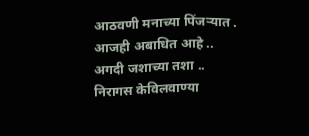आठवणी मनाच्या पिंजऱ्यात .
आजही अबाधित आहे ..
अगदी जशाच्या तशा ..
निरागस केविलवाण्या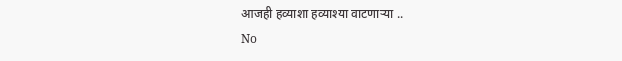आजही हव्याशा हव्याश्या वाटणाऱ्या ..
No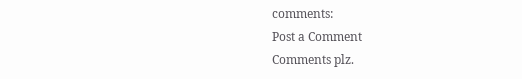comments:
Post a Comment
Comments plz.